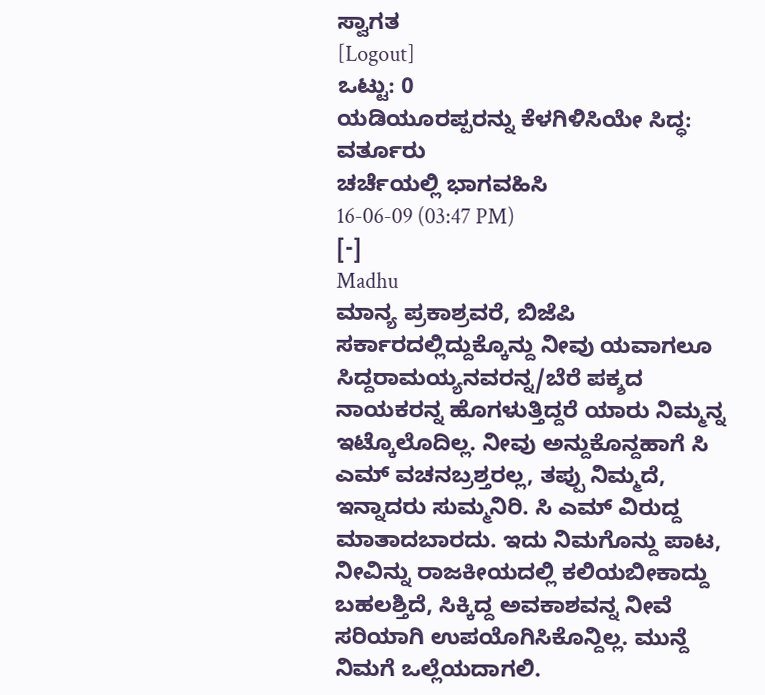ಸ್ವಾಗತ
[Logout]
ಒಟ್ಟು: 0
ಯಡಿಯೂರಪ್ಪರನ್ನು ಕೆಳಗಿಳಿಸಿಯೇ ಸಿದ್ಧ: ವರ್ತೂರು
ಚರ್ಚೆಯಲ್ಲಿ ಭಾಗವಹಿಸಿ
16-06-09 (03:47 PM)
[-]
Madhu
ಮಾನ್ಯ ಪ್ರಕಾಶ್ರವರೆ, ಬಿಜೆಪಿ ಸರ್ಕಾರದಲ್ಲಿದ್ದುಕ್ಕೊನ್ದು ನೀವು ಯವಾಗಲೂ ಸಿದ್ದರಾಮಯ್ಯನವರನ್ನ/ಬೆರೆ ಪಕ್ಶದ ನಾಯಕರನ್ನ ಹೊಗಳುತ್ತಿದ್ದರೆ ಯಾರು ನಿಮ್ಮನ್ನ ಇಟ್ಕೊಲೊದಿಲ್ಲ. ನೀವು ಅನ್ದುಕೊನ್ದಹಾಗೆ ಸಿ ಎಮ್ ವಚನಬ್ರಶ್ತರಲ್ಲ, ತಪ್ಪು ನಿಮ್ಮದೆ, ಇನ್ನಾದರು ಸುಮ್ಮನಿರಿ. ಸಿ ಎಮ್ ವಿರುದ್ದ ಮಾತಾದಬಾರದು. ಇದು ನಿಮಗೊನ್ದು ಪಾಟ, ನೀವಿನ್ನು ರಾಜಕೀಯದಲ್ಲಿ ಕಲಿಯಬೀಕಾದ್ದು ಬಹಲಶ್ತಿದೆ, ಸಿಕ್ಕಿದ್ದ ಅವಕಾಶವನ್ನ ನೀವೆ ಸರಿಯಾಗಿ ಉಪಯೊಗಿಸಿಕೊನ್ದಿಲ್ಲ. ಮುನ್ದೆ ನಿಮಗೆ ಒಲ್ಲೆಯದಾಗಲಿ.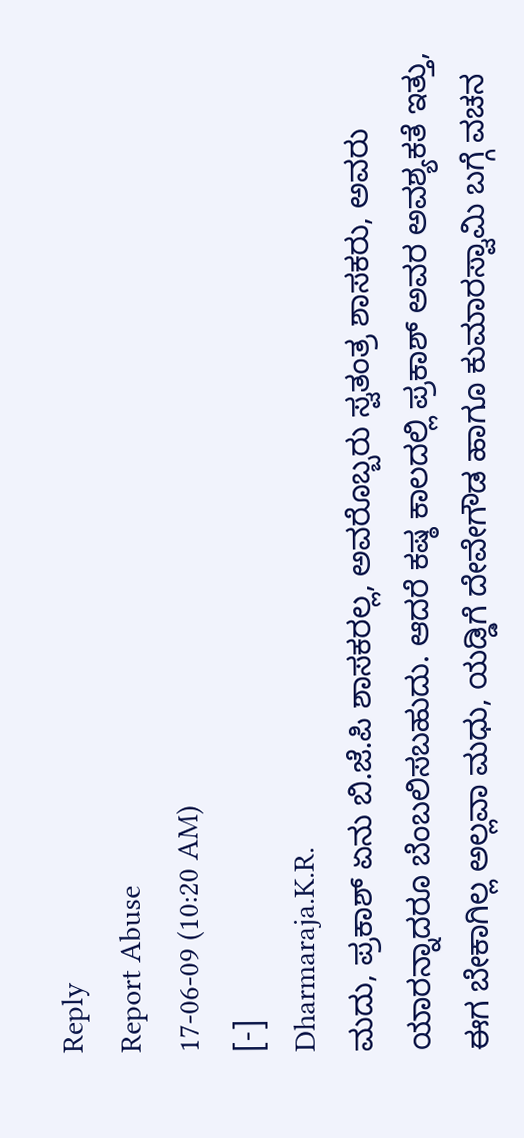Reply
Report Abuse
17-06-09 (10:20 AM)
[-]
Dharmaraja.K.R.
ಮದು, ಪ್ರಕಾಶ್ ಏನು ಬಿ.ಜೆ.ಪಿ ಶಾಸಕರಲ್ಲ, ಅವರೊಬ್ಬರು ಸ್ವತಂತ್ರ ಶಾಸಕರು, ಅವರು ಯಾರನ್ನಾದರೂ ಬೆಂಬಲಿಸಬಹುದು. ಆದರೆ ಕಷ್ಠ ಕಾಲದಲ್ಲಿ ಪ್ರಕಾಶ್ ಅವರ ಅವಶ್ಯಕತೆ ಇತ್ತು, ಈಗ ಬೇಕಾಗಿಲ್ಲ ಅಲ್ಲವಾ ಮಧು, ಯಡ್ಡಿಗೆ ದೇವೇಗೌಡ ಹಾಗೂ ಕುಮಾರಸ್ವಾಮಿ ಬಗ್ಗೆ ವಚನ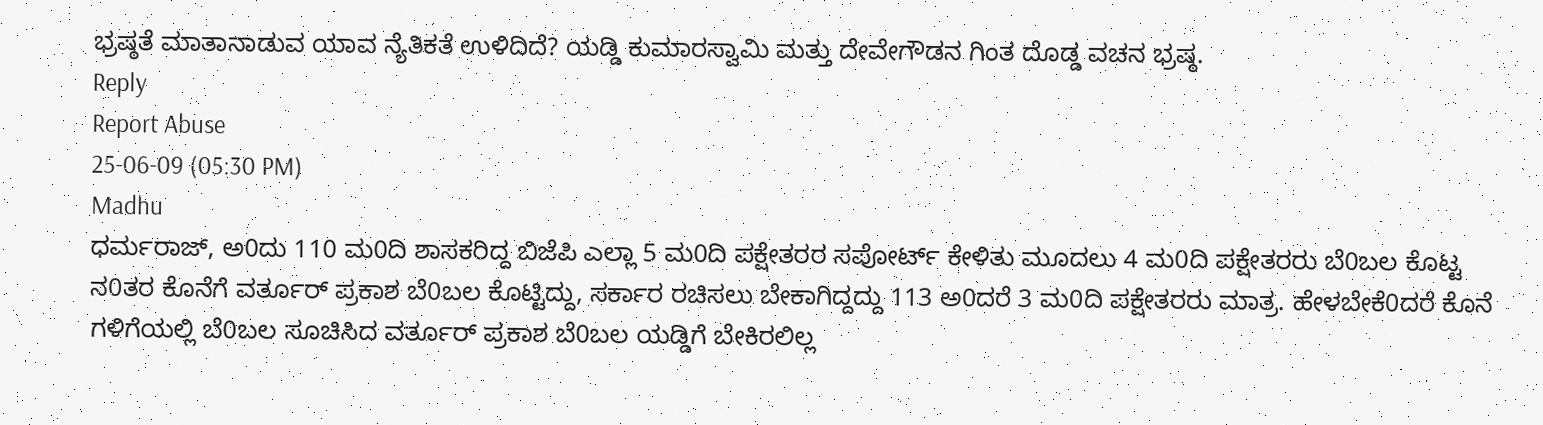ಭ್ರಷ್ಠತೆ ಮಾತಾನಾಡುವ ಯಾವ ನ್ಯೆತಿಕತೆ ಉಳಿದಿದೆ? ಯಡ್ಡಿ ಕುಮಾರಸ್ವಾಮಿ ಮತ್ತು ದೇವೇಗೌಡನ ಗಿಂತ ದೊಡ್ಡ ವಚನ ಭ್ರಷ್ಠ.
Reply
Report Abuse
25-06-09 (05:30 PM)
Madhu
ಧರ್ಮರಾಜ್, ಅ0ದು 110 ಮ0ದಿ ಶಾಸಕರಿದ್ದ ಬಿಜೆಪಿ ಎಲ್ಲಾ 5 ಮ0ದಿ ಪಕ್ಷೇತರರ ಸಪೋರ್ಟ್ ಕೇಳಿತು ಮೂದಲು 4 ಮ0ದಿ ಪಕ್ಷೇತರರು ಬೆ0ಬಲ ಕೊಟ್ಟ ನ0ತರ ಕೊನೆಗೆ ವರ್ತೂರ್ ಪ್ರಕಾಶ ಬೆ0ಬಲ ಕೊಟ್ಟಿದ್ದು, ಸರ್ಕಾರ ರಚಿಸಲು ಬೇಕಾಗಿದ್ದದ್ದು 113 ಅ0ದರೆ 3 ಮ0ದಿ ಪಕ್ಷೇತರರು ಮಾತ್ರ. ಹೇಳಬೇಕೆ0ದರೆ ಕೊನೆ ಗಳಿಗೆಯಲ್ಲಿ ಬೆ0ಬಲ ಸೂಚಿಸಿದ ವರ್ತೂರ್ ಪ್ರಕಾಶ ಬೆ0ಬಲ ಯಡ್ಡಿಗೆ ಬೇಕಿರಲಿಲ್ಲ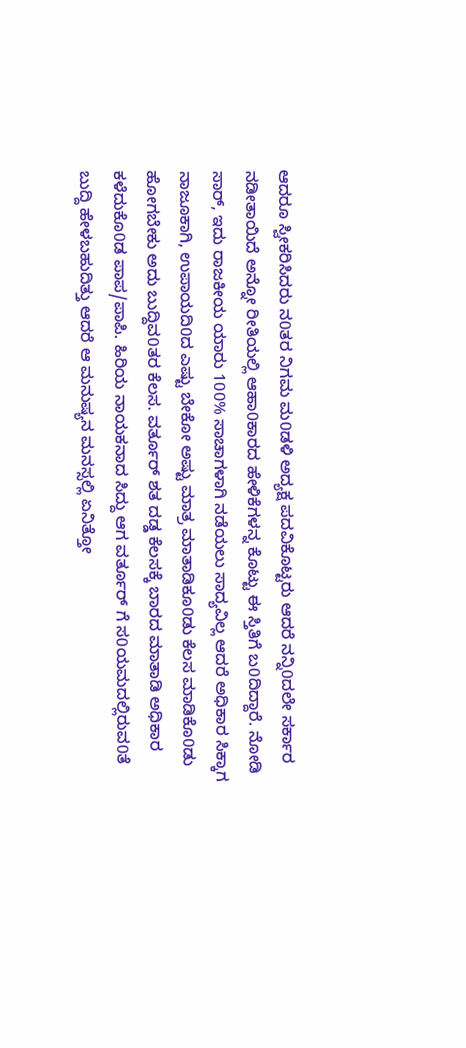ಆದರೂ ಸ್ವೀಕರಿಸಿದರು ನ0ತರ ನಿಗಮ ಮ0ಡಳಿ ಅದ್ಯಕ್ಷ ಪದವಿಕೊಟ್ಟರು ಆದರೆ ನನ್ನಿ0ದಲೇ ಸರ್ಕಾರ ನಡೀತಾಯಿದೆ ಅನ್ನೋ ರೀತಿಯಲ್ಲಿ ಆಹಾ0ಕಾರದ ಹೇಳಿಕೆಗಳನ್ನ ಕೊಟ್ಟು ಈ ಸ್ತಿತಿಗೆ ಬ0ದಿದ್ದಾರೆ. ನೋಡಿ ಸಾರ್, ಇದು ರಾಜಕೀಯ ಯಾರು 100% ಸಾಚಾಗಳಾಗಿ ನಡೆಯಲು ಸಾದ್ಯವಿಲ್ಲ ಆದರೆ ಅಧಿಕಾರ ಸಿಕ್ಕಾಗ ನಾಜೂಕಾಗಿ, ಉಪಾಯದಿ0ದ ಎಷ್ಟು ಬೇಕೋ ಅಷ್ಟು ಮಾತ್ರ ಮಾತಾಡಿಕೂ0ಡು ಕೆಲಸ ಮಾಡಿಕೊ0ಡು ಹೋಗಬೇಕು ಅದು ಬುದ್ದಿವ0ತರ ಕೆಲಸ. ವರ್ತೂರ್ ಶತ ದಡ್ಡ ಕೆಲಸಕ್ಕೆ ಬಾರದ ಮಾತಾಡಿ ಅಧಿಕಾರ ಕಳೆದುಕೊ0ಡ ಪಾಪ/ಪಾಪಿ. ಹಿರಿಯ ನಾಯಕನಾದ ಸಿದ್ದು ಆಗ ವರ್ತೂರ್ ಗೆ ಸ0ಯಮದಲ್ಲಿರುವ0ತೆ ಬುದ್ದಿ ಹೇಳಬಹುದಿತ್ತು ಆದರೆ ಆ ಮನುಷ್ಯನ ಮನಸ್ಸಲ್ಲಿ ಏನಿತ್ತೋ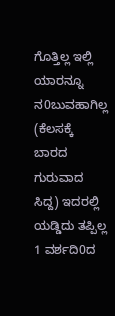ಗೊತ್ತಿಲ್ಲ ಇಲ್ಲಿ ಯಾರನ್ನೂ ನ0ಬುವಹಾಗಿಲ್ಲ (ಕೆಲಸಕ್ಕೆ ಬಾರದ ಗುರುವಾದ ಸಿದ್ದ) ಇದರಲ್ಲಿ ಯಡ್ಡಿದು ತಪ್ಪಿಲ್ಲ 1 ವರ್ಶದಿ0ದ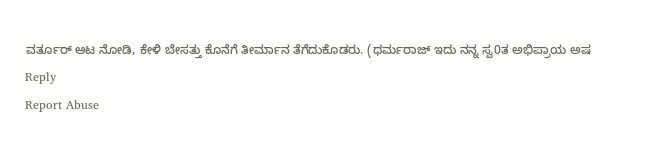ವರ್ತೂರ್ ಆಟ ನೋಡಿ, ಕೇಳಿ ಬೇಸತ್ತು ಕೊನೆಗೆ ತೀರ್ಮಾನ ತೆಗೆದುಕೊಡರು. (ಧರ್ಮರಾಜ್ ಇದು ನನ್ನ ಸ್ವ0ತ ಅಭಿಪ್ರಾಯ ಅಷ
Reply
Report Abuse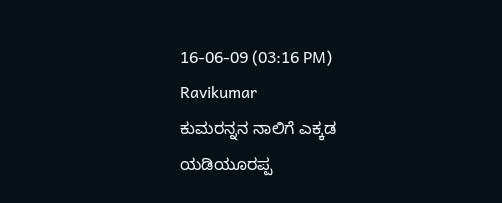16-06-09 (03:16 PM)
Ravikumar
ಕುಮರನ್ನನ ನಾಲಿಗೆ ಎಕ್ಕಡ ಯಡಿಯೂರಪ್ಪ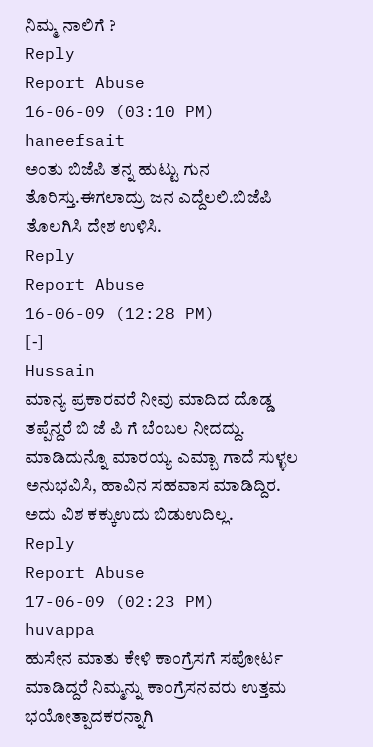ನಿಮ್ಮ ನಾಲಿಗೆ ?
Reply
Report Abuse
16-06-09 (03:10 PM)
haneefsait
ಅಂತು ಬಿಜೆಪಿ ತನ್ನ ಹುಟ್ಟು ಗುನ ತೊರಿಸ್ತು.ಈಗಲಾದ್ರು ಜನ ಎದ್ದೆಲಲಿ.ಬಿಜೆಪಿ ತೊಲಗಿಸಿ ದೇಶ ಉಳಿಸಿ.
Reply
Report Abuse
16-06-09 (12:28 PM)
[-]
Hussain
ಮಾನ್ಯ ಪ್ರಕಾರವರೆ ನೀವು ಮಾದಿದ ದೊಡ್ಡ ತಪ್ಪೆನ್ದರೆ ಬಿ ಜೆ ಪಿ ಗೆ ಬೆಂಬಲ ನೀದದ್ದು. ಮಾಡಿದುನ್ನೊ ಮಾರಯ್ಯ ಎಮ್ಬಾ ಗಾದೆ ಸುಳ್ಳಲ ಅನುಭವಿಸಿ, ಹಾವಿನ ಸಹವಾಸ ಮಾಡಿದ್ದಿರ. ಅದು ವಿಶ ಕಕ್ಕುಉದು ಬಿಡುಉದಿಲ್ಲ.
Reply
Report Abuse
17-06-09 (02:23 PM)
huvappa
ಹುಸೇನ ಮಾತು ಕೇಳಿ ಕಾಂಗ್ರೆಸಗೆ ಸಪೋರ್ಟ ಮಾಡಿದ್ದರೆ ನಿಮ್ಮನ್ನು ಕಾಂಗ್ರೆಸನವರು ಉತ್ತಮ ಭಯೋತ್ಪಾದಕರನ್ನಾಗಿ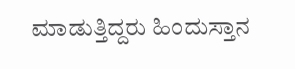ಮಾಡುತ್ತಿದ್ದರು ಹಿಂದುಸ್ತಾನ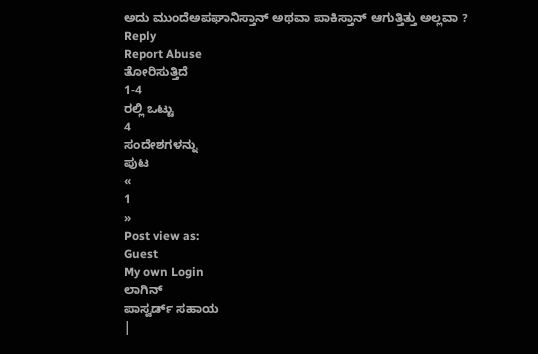ಅದು ಮುಂದೆಅಪಘಾನಿಸ್ತಾನ್ ಅಥವಾ ಪಾಕಿಸ್ತಾನ್ ಆಗುತ್ತಿತ್ತು ಅಲ್ಲವಾ ?
Reply
Report Abuse
ತೋರಿಸುತ್ತಿದೆ
1-4
ರಲ್ಲಿ ಒಟ್ಟು
4
ಸಂದೇಶಗಳನ್ನು
ಪುಟ
«
1
»
Post view as:
Guest
My own Login
ಲಾಗಿನ್
ಪಾಸ್ವರ್ಡ್ ಸಹಾಯ
|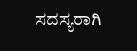ಸದಸ್ಯರಾಗಿ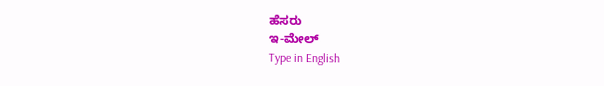ಹೆಸರು
ಇ-ಮೇಲ್
Type in English